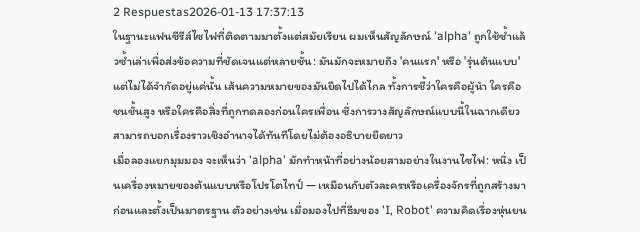2 Respuestas2026-01-13 17:37:13
ในฐานะแฟนซีรีส์ไซไฟที่ติดตามมาตั้งแต่สมัยเรียน ผมเห็นสัญลักษณ์ 'alpha' ถูกใช้ซ้ำแล้วซ้ำเล่าเพื่อส่งข้อความที่ชัดเจนแต่หลายชั้น: มันมักจะหมายถึง 'คนแรก' หรือ 'รุ่นต้นแบบ' แต่ไม่ได้จำกัดอยู่แค่นั้น เส้นความหมายของมันยืดไปได้ไกล ทั้งการชี้ว่าใครคือผู้นำ ใครคือชนชั้นสูง หรือใครคือสิ่งที่ถูกทดลองก่อนใครเพื่อน ซึ่งการวางสัญลักษณ์แบบนี้ในฉากเดียวสามารถบอกเรื่องราวเชิงอำนาจได้ทันทีโดยไม่ต้องอธิบายยืดยาว
เมื่อลองแยกมุมมอง จะเห็นว่า 'alpha' มักทำหน้าที่อย่างน้อยสามอย่างในงานไซไฟ: หนึ่ง เป็นเครื่องหมายของต้นแบบหรือโปรโตไทป์ — เหมือนกับตัวละครหรือเครื่องจักรที่ถูกสร้างมาก่อนและตั้งเป็นมาตรฐาน ตัวอย่างเช่น เมื่อมองไปที่ธีมของ 'I, Robot' ความคิดเรื่องหุ่นยน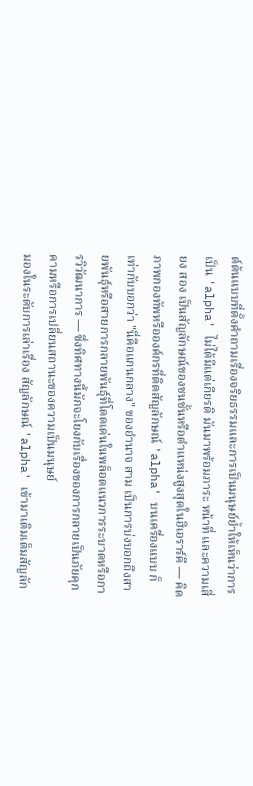ต์ต้นแบบที่ตั้งคำถามเรื่องจริยธรรมและการเป็นมนุษย์ย้ำให้เห็นว่าการเป็น 'alpha' ไม่ได้มีแต่เกียรติ มันมาพร้อมภาระ หน้าที่ และความเสี่ยง สอง เป็นสัญลักษณ์ของชนชั้นหรือตำแหน่งสูงสุดในฮิเอราร์คี — คิดภาพกองทัพหรือองค์กรที่ติดสัญลักษณ์ 'alpha' บนเครื่องแบบ ก็เท่ากับบอกว่า "นี่คือแกนกลาง" ของอำนาจ สาม เป็นการบ่งบอกถึงสายพันธุ์หรือสายการกลายพันธุ์ที่โดดเด่นในพล็อตแนวการระบาดหรือการวิวัฒนาการ — ซึ่งทิศทางนี้มักจะโยงกับเรื่องของการกลายเป็นภัยคุกคามหรือการเปลี่ยนสถานะของความเป็นมนุษย์
มองในระดับการเล่าเรื่อง สัญลักษณ์ 'alpha' เข้ามาเติมเต็มสัญลัก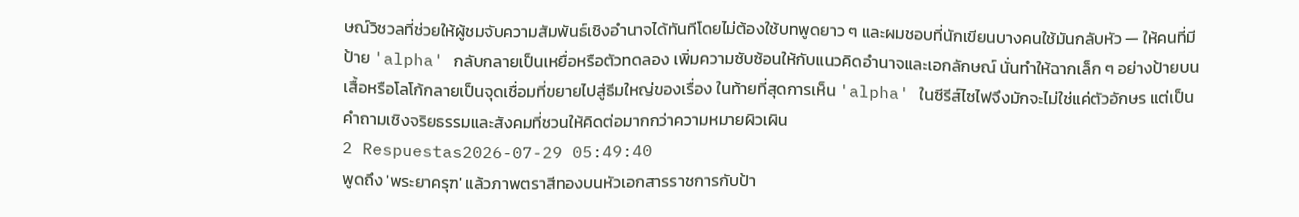ษณ์วิชวลที่ช่วยให้ผู้ชมจับความสัมพันธ์เชิงอำนาจได้ทันทีโดยไม่ต้องใช้บทพูดยาว ๆ และผมชอบที่นักเขียนบางคนใช้มันกลับหัว — ให้คนที่มีป้าย 'alpha' กลับกลายเป็นเหยื่อหรือตัวทดลอง เพิ่มความซับซ้อนให้กับแนวคิดอำนาจและเอกลักษณ์ นั่นทำให้ฉากเล็ก ๆ อย่างป้ายบนเสื้อหรือโลโก้กลายเป็นจุดเชื่อมที่ขยายไปสู่ธีมใหญ่ของเรื่อง ในท้ายที่สุดการเห็น 'alpha' ในซีรีส์ไซไฟจึงมักจะไม่ใช่แค่ตัวอักษร แต่เป็นคำถามเชิงจริยธรรมและสังคมที่ชวนให้คิดต่อมากกว่าความหมายผิวเผิน
2 Respuestas2026-07-29 05:49:40
พูดถึง 'พระยาครุฑ' แล้วภาพตราสีทองบนหัวเอกสารราชการกับป้า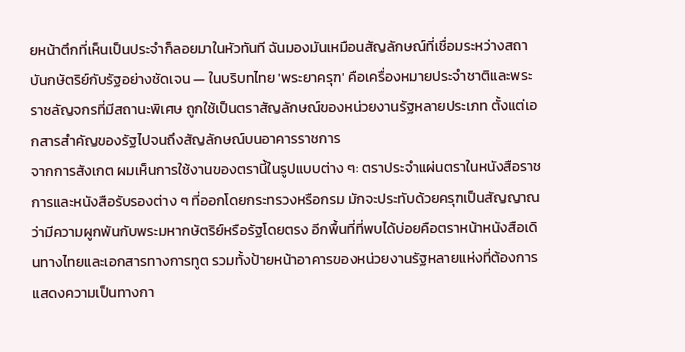ยหน้าตึกที่เห็นเป็นประจำก็ลอยมาในหัวทันที ฉันมองมันเหมือนสัญลักษณ์ที่เชื่อมระหว่างสถาบันกษัตริย์กับรัฐอย่างชัดเจน — ในบริบทไทย 'พระยาครุฑ' คือเครื่องหมายประจำชาติและพระราชลัญจกรที่มีสถานะพิเศษ ถูกใช้เป็นตราสัญลักษณ์ของหน่วยงานรัฐหลายประเภท ตั้งแต่เอกสารสำคัญของรัฐไปจนถึงสัญลักษณ์บนอาคารราชการ
จากการสังเกต ผมเห็นการใช้งานของตรานี้ในรูปแบบต่าง ๆ: ตราประจำแผ่นตราในหนังสือราชการและหนังสือรับรองต่าง ๆ ที่ออกโดยกระทรวงหรือกรม มักจะประทับด้วยครุฑเป็นสัญญาณว่ามีความผูกพันกับพระมหากษัตริย์หรือรัฐโดยตรง อีกพื้นที่ที่พบได้บ่อยคือตราหน้าหนังสือเดินทางไทยและเอกสารทางการทูต รวมทั้งป้ายหน้าอาคารของหน่วยงานรัฐหลายแห่งที่ต้องการแสดงความเป็นทางกา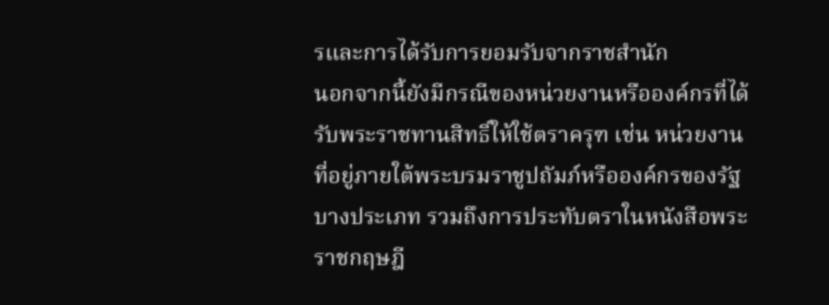รและการได้รับการยอมรับจากราชสำนัก
นอกจากนี้ยังมีกรณีของหน่วยงานหรือองค์กรที่ได้รับพระราชทานสิทธิ์ให้ใช้ตราครุฑ เช่น หน่วยงานที่อยู่ภายใต้พระบรมราชูปถัมภ์หรือองค์กรของรัฐบางประเภท รวมถึงการประทับตราในหนังสือพระราชกฤษฎี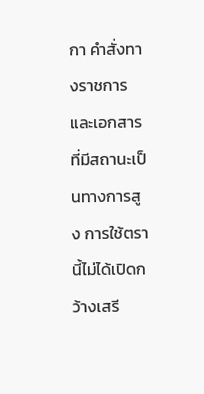กา คำสั่งทางราชการ และเอกสารที่มีสถานะเป็นทางการสูง การใช้ตรานี้ไม่ได้เปิดกว้างเสรี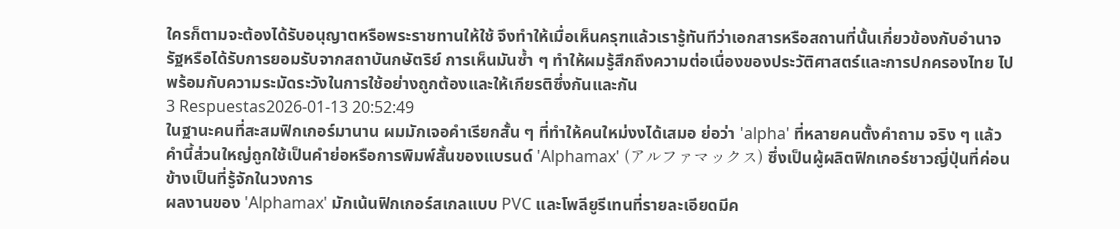ใครก็ตามจะต้องได้รับอนุญาตหรือพระราชทานให้ใช้ จึงทำให้เมื่อเห็นครุฑแล้วเรารู้ทันทีว่าเอกสารหรือสถานที่นั้นเกี่ยวข้องกับอำนาจรัฐหรือได้รับการยอมรับจากสถาบันกษัตริย์ การเห็นมันซ้ำ ๆ ทำให้ผมรู้สึกถึงความต่อเนื่องของประวัติศาสตร์และการปกครองไทย ไปพร้อมกับความระมัดระวังในการใช้อย่างถูกต้องและให้เกียรติซึ่งกันและกัน
3 Respuestas2026-01-13 20:52:49
ในฐานะคนที่สะสมฟิกเกอร์มานาน ผมมักเจอคำเรียกสั้น ๆ ที่ทำให้คนใหม่งงได้เสมอ ย่อว่า 'alpha' ที่หลายคนตั้งคำถาม จริง ๆ แล้วคำนี้ส่วนใหญ่ถูกใช้เป็นคำย่อหรือการพิมพ์สั้นของแบรนด์ 'Alphamax' (アルファマックス) ซึ่งเป็นผู้ผลิตฟิกเกอร์ชาวญี่ปุ่นที่ค่อนข้างเป็นที่รู้จักในวงการ
ผลงานของ 'Alphamax' มักเน้นฟิกเกอร์สเกลแบบ PVC และโพลียูรีเทนที่รายละเอียดมีค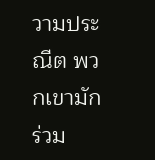วามประณีต พวกเขามักร่วม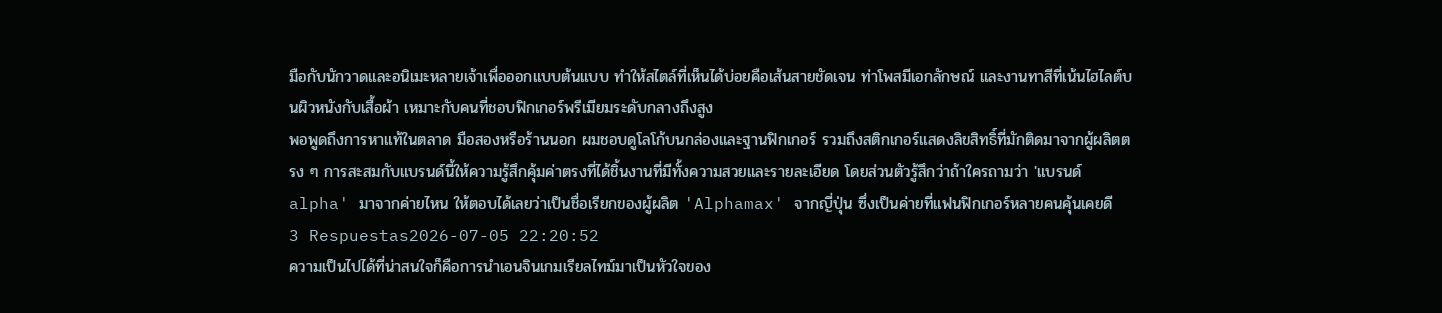มือกับนักวาดและอนิเมะหลายเจ้าเพื่อออกแบบต้นแบบ ทำให้สไตล์ที่เห็นได้บ่อยคือเส้นสายชัดเจน ท่าโพสมีเอกลักษณ์ และงานทาสีที่เน้นไฮไลต์บนผิวหนังกับเสื้อผ้า เหมาะกับคนที่ชอบฟิกเกอร์พรีเมียมระดับกลางถึงสูง
พอพูดถึงการหาแท้ในตลาด มือสองหรือร้านนอก ผมชอบดูโลโก้บนกล่องและฐานฟิกเกอร์ รวมถึงสติกเกอร์แสดงลิขสิทธิ์ที่มักติดมาจากผู้ผลิตตรง ๆ การสะสมกับแบรนด์นี้ให้ความรู้สึกคุ้มค่าตรงที่ได้ชิ้นงานที่มีทั้งความสวยและรายละเอียด โดยส่วนตัวรู้สึกว่าถ้าใครถามว่า 'แบรนด์ alpha' มาจากค่ายไหน ให้ตอบได้เลยว่าเป็นชื่อเรียกของผู้ผลิต 'Alphamax' จากญี่ปุ่น ซึ่งเป็นค่ายที่แฟนฟิกเกอร์หลายคนคุ้นเคยดี
3 Respuestas2026-07-05 22:20:52
ความเป็นไปได้ที่น่าสนใจก็คือการนำเอนจินเกมเรียลไทม์มาเป็นหัวใจของ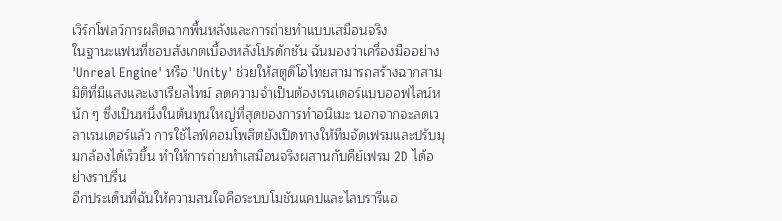เวิร์กโฟลว์การผลิตฉากพื้นหลังและการถ่ายทำแบบเสมือนจริง
ในฐานะแฟนที่ชอบสังเกตเบื้องหลังโปรดักชัน ฉันมองว่าเครื่องมืออย่าง 'Unreal Engine' หรือ 'Unity' ช่วยให้สตูดิโอไทยสามารถสร้างฉากสามมิติที่มีแสงและเงาเรียลไทม์ ลดความจำเป็นต้องเรนเดอร์แบบออฟไลน์หนัก ๆ ซึ่งเป็นหนึ่งในต้นทุนใหญ่ที่สุดของการทำอนิเมะ นอกจากจะลดเวลาเรนเดอร์แล้ว การใช้ไลฟ์คอมโพสิตยังเปิดทางให้ทีมจัดเฟรมและปรับมุมกล้องได้เร็วขึ้น ทำให้การถ่ายทำเสมือนจริงผสานกับคีย์เฟรม 2D ได้อย่างราบรื่น
อีกประเด็นที่ฉันให้ความสนใจคือระบบโมชันแคปและไลบรารีแอ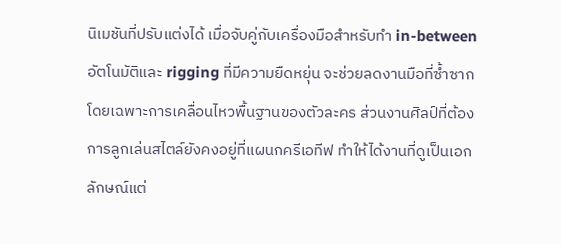นิเมชันที่ปรับแต่งได้ เมื่อจับคู่กับเครื่องมือสำหรับทำ in-between อัตโนมัติและ rigging ที่มีความยืดหยุ่น จะช่วยลดงานมือที่ซ้ำซาก โดยเฉพาะการเคลื่อนไหวพื้นฐานของตัวละคร ส่วนงานศิลป์ที่ต้องการลูกเล่นสไตล์ยังคงอยู่ที่แผนกครีเอทีฟ ทำให้ได้งานที่ดูเป็นเอกลักษณ์แต่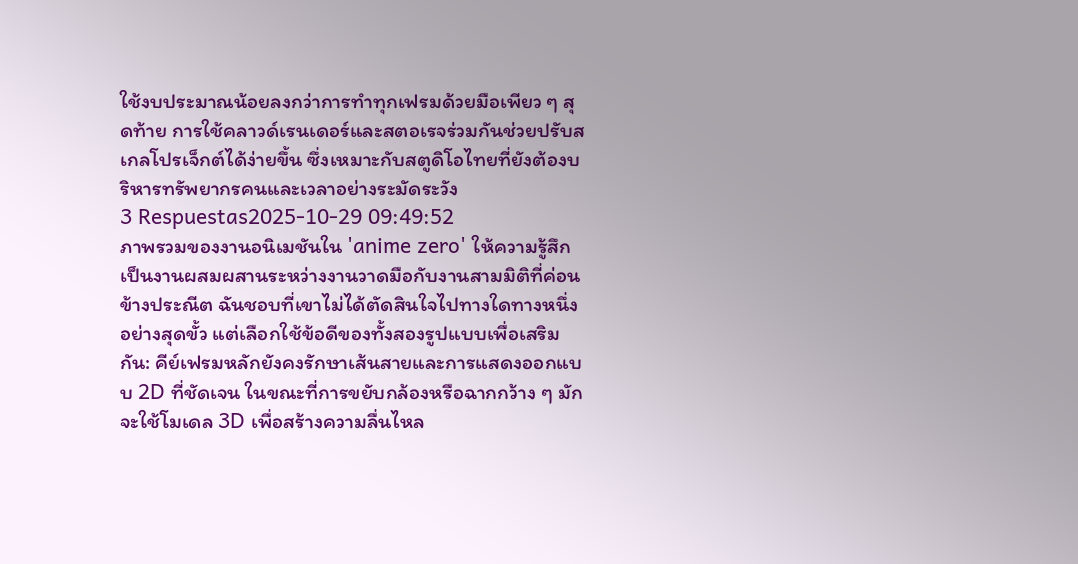ใช้งบประมาณน้อยลงกว่าการทำทุกเฟรมด้วยมือเพียว ๆ สุดท้าย การใช้คลาวด์เรนเดอร์และสตอเรจร่วมกันช่วยปรับสเกลโปรเจ็กต์ได้ง่ายขึ้น ซึ่งเหมาะกับสตูดิโอไทยที่ยังต้องบริหารทรัพยากรคนและเวลาอย่างระมัดระวัง
3 Respuestas2025-10-29 09:49:52
ภาพรวมของงานอนิเมชันใน 'anime zero' ให้ความรู้สึกเป็นงานผสมผสานระหว่างงานวาดมือกับงานสามมิติที่ค่อนข้างประณีต ฉันชอบที่เขาไม่ได้ตัดสินใจไปทางใดทางหนึ่งอย่างสุดขั้ว แต่เลือกใช้ข้อดีของทั้งสองรูปแบบเพื่อเสริมกัน: คีย์เฟรมหลักยังคงรักษาเส้นสายและการแสดงออกแบบ 2D ที่ชัดเจน ในขณะที่การขยับกล้องหรือฉากกว้าง ๆ มักจะใช้โมเดล 3D เพื่อสร้างความลื่นไหล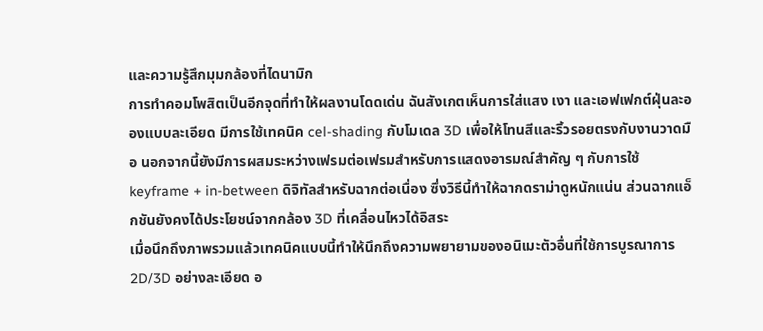และความรู้สึกมุมกล้องที่ไดนามิก
การทำคอมโพสิตเป็นอีกจุดที่ทำให้ผลงานโดดเด่น ฉันสังเกตเห็นการใส่แสง เงา และเอฟเฟกต์ฝุ่นละอองแบบละเอียด มีการใช้เทคนิค cel-shading กับโมเดล 3D เพื่อให้โทนสีและริ้วรอยตรงกับงานวาดมือ นอกจากนี้ยังมีการผสมระหว่างเฟรมต่อเฟรมสำหรับการแสดงอารมณ์สำคัญ ๆ กับการใช้ keyframe + in-between ดิจิทัลสำหรับฉากต่อเนื่อง ซึ่งวิธีนี้ทำให้ฉากดราม่าดูหนักแน่น ส่วนฉากแอ็กชันยังคงได้ประโยชน์จากกล้อง 3D ที่เคลื่อนไหวได้อิสระ
เมื่อนึกถึงภาพรวมแล้วเทคนิคแบบนี้ทำให้นึกถึงความพยายามของอนิเมะตัวอื่นที่ใช้การบูรณาการ 2D/3D อย่างละเอียด อ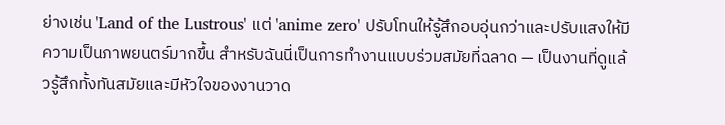ย่างเช่น 'Land of the Lustrous' แต่ 'anime zero' ปรับโทนให้รู้สึกอบอุ่นกว่าและปรับแสงให้มีความเป็นภาพยนตร์มากขึ้น สำหรับฉันนี่เป็นการทำงานแบบร่วมสมัยที่ฉลาด — เป็นงานที่ดูแล้วรู้สึกทั้งทันสมัยและมีหัวใจของงานวาด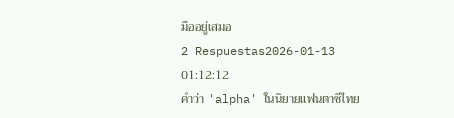มืออยู่เสมอ
2 Respuestas2026-01-13 01:12:12
คำว่า 'alpha' ในนิยายแฟนตาซีไทย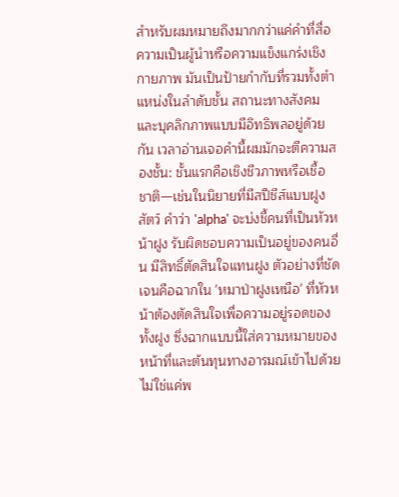สำหรับผมหมายถึงมากกว่าแค่คำที่สื่อความเป็นผู้นำหรือความแข็งแกร่งเชิงกายภาพ มันเป็นป้ายกำกับที่รวมทั้งตำแหน่งในลำดับชั้น สถานะทางสังคม และบุคลิกภาพแบบมีอิทธิพลอยู่ด้วยกัน เวลาอ่านเจอคำนี้ผมมักจะตีความสองชั้น: ชั้นแรกคือเชิงชีวภาพหรือเชื้อชาติ—เช่นในนิยายที่มีสปีชีส์แบบฝูงสัตว์ คำว่า 'alpha' จะบ่งชี้คนที่เป็นหัวหน้าฝูง รับผิดชอบความเป็นอยู่ของคนอื่น มีสิทธิ์ตัดสินใจแทนฝูง ตัวอย่างที่ชัดเจนคือฉากใน 'หมาป่าฝูงเหนือ' ที่หัวหน้าต้องตัดสินใจเพื่อความอยู่รอดของทั้งฝูง ซึ่งฉากแบบนี้ใส่ความหมายของหน้าที่และต้นทุนทางอารมณ์เข้าไปด้วย ไม่ใช่แค่พ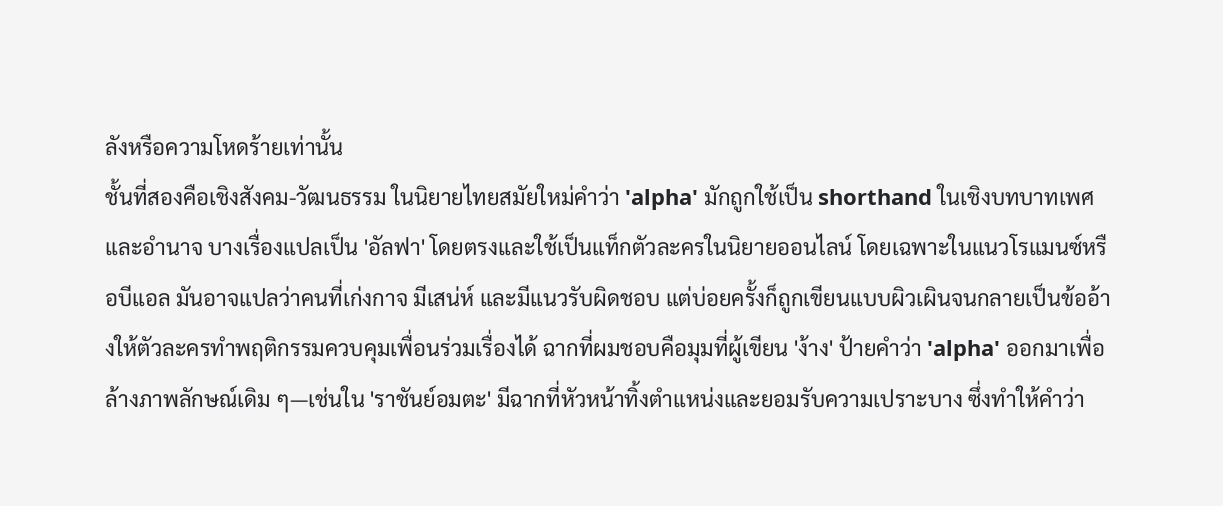ลังหรือความโหดร้ายเท่านั้น
ชั้นที่สองคือเชิงสังคม-วัฒนธรรม ในนิยายไทยสมัยใหม่คำว่า 'alpha' มักถูกใช้เป็น shorthand ในเชิงบทบาทเพศและอำนาจ บางเรื่องแปลเป็น 'อัลฟา' โดยตรงและใช้เป็นแท็กตัวละครในนิยายออนไลน์ โดยเฉพาะในแนวโรแมนซ์หรือบีแอล มันอาจแปลว่าคนที่เก่งกาจ มีเสน่ห์ และมีแนวรับผิดชอบ แต่บ่อยครั้งก็ถูกเขียนแบบผิวเผินจนกลายเป็นข้ออ้างให้ตัวละครทำพฤติกรรมควบคุมเพื่อนร่วมเรื่องได้ ฉากที่ผมชอบคือมุมที่ผู้เขียน 'ง้าง' ป้ายคำว่า 'alpha' ออกมาเพื่อล้างภาพลักษณ์เดิม ๆ—เช่นใน 'ราชันย์อมตะ' มีฉากที่หัวหน้าทิ้งตำแหน่งและยอมรับความเปราะบาง ซึ่งทำให้คำว่า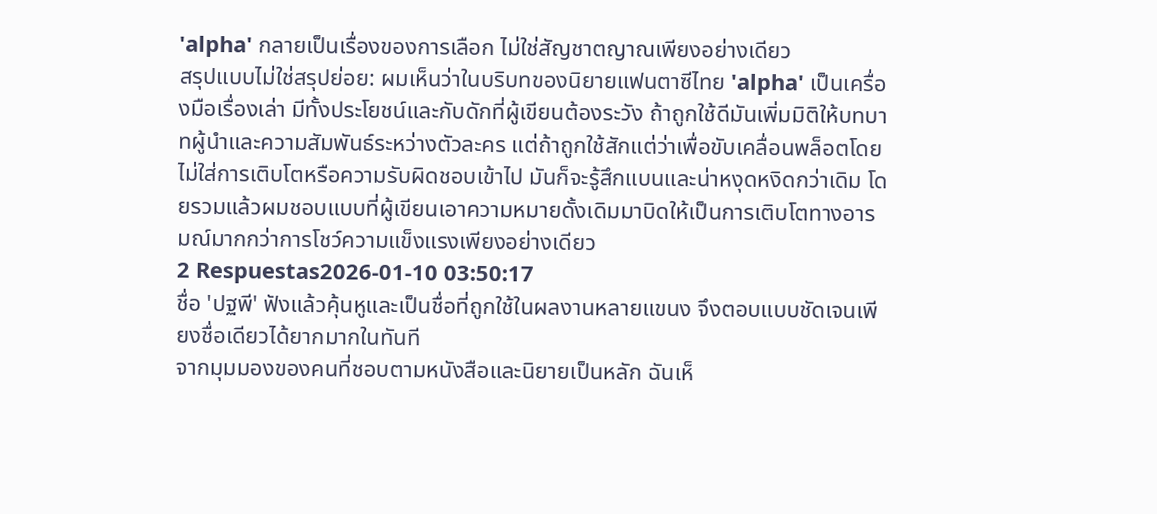'alpha' กลายเป็นเรื่องของการเลือก ไม่ใช่สัญชาตญาณเพียงอย่างเดียว
สรุปแบบไม่ใช่สรุปย่อย: ผมเห็นว่าในบริบทของนิยายแฟนตาซีไทย 'alpha' เป็นเครื่องมือเรื่องเล่า มีทั้งประโยชน์และกับดักที่ผู้เขียนต้องระวัง ถ้าถูกใช้ดีมันเพิ่มมิติให้บทบาทผู้นำและความสัมพันธ์ระหว่างตัวละคร แต่ถ้าถูกใช้สักแต่ว่าเพื่อขับเคลื่อนพล็อตโดยไม่ใส่การเติบโตหรือความรับผิดชอบเข้าไป มันก็จะรู้สึกแบนและน่าหงุดหงิดกว่าเดิม โดยรวมแล้วผมชอบแบบที่ผู้เขียนเอาความหมายดั้งเดิมมาบิดให้เป็นการเติบโตทางอารมณ์มากกว่าการโชว์ความแข็งแรงเพียงอย่างเดียว
2 Respuestas2026-01-10 03:50:17
ชื่อ 'ปฐพี' ฟังแล้วคุ้นหูและเป็นชื่อที่ถูกใช้ในผลงานหลายแขนง จึงตอบแบบชัดเจนเพียงชื่อเดียวได้ยากมากในทันที
จากมุมมองของคนที่ชอบตามหนังสือและนิยายเป็นหลัก ฉันเห็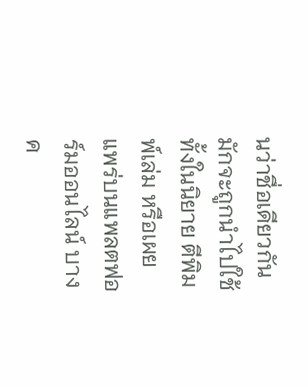นว่าชื่อเดียวกันมักจะถูกนำไปใช้ทั้งในนิยาย ตีพิมพ์เล่ม หรือเผยแพร่บนแพลตฟอร์มออนไลน์ บางค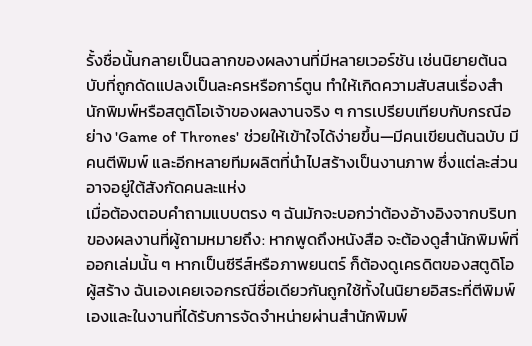รั้งชื่อนั้นกลายเป็นฉลากของผลงานที่มีหลายเวอร์ชัน เช่นนิยายต้นฉบับที่ถูกดัดแปลงเป็นละครหรือการ์ตูน ทำให้เกิดความสับสนเรื่องสำนักพิมพ์หรือสตูดิโอเจ้าของผลงานจริง ๆ การเปรียบเทียบกับกรณีอย่าง 'Game of Thrones' ช่วยให้เข้าใจได้ง่ายขึ้น—มีคนเขียนต้นฉบับ มีคนตีพิมพ์ และอีกหลายทีมผลิตที่นำไปสร้างเป็นงานภาพ ซึ่งแต่ละส่วนอาจอยู่ใต้สังกัดคนละแห่ง
เมื่อต้องตอบคำถามแบบตรง ๆ ฉันมักจะบอกว่าต้องอ้างอิงจากบริบทของผลงานที่ผู้ถามหมายถึง: หากพูดถึงหนังสือ จะต้องดูสำนักพิมพ์ที่ออกเล่มนั้น ๆ หากเป็นซีรีส์หรือภาพยนตร์ ก็ต้องดูเครดิตของสตูดิโอผู้สร้าง ฉันเองเคยเจอกรณีชื่อเดียวกันถูกใช้ทั้งในนิยายอิสระที่ตีพิมพ์เองและในงานที่ได้รับการจัดจำหน่ายผ่านสำนักพิมพ์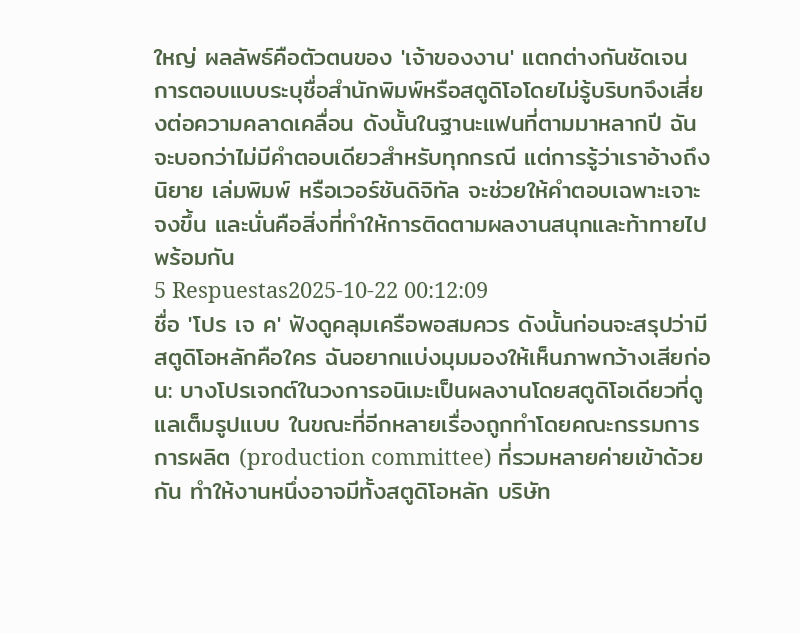ใหญ่ ผลลัพธ์คือตัวตนของ 'เจ้าของงาน' แตกต่างกันชัดเจน การตอบแบบระบุชื่อสำนักพิมพ์หรือสตูดิโอโดยไม่รู้บริบทจึงเสี่ยงต่อความคลาดเคลื่อน ดังนั้นในฐานะแฟนที่ตามมาหลากปี ฉันจะบอกว่าไม่มีคำตอบเดียวสำหรับทุกกรณี แต่การรู้ว่าเราอ้างถึงนิยาย เล่มพิมพ์ หรือเวอร์ชันดิจิทัล จะช่วยให้คำตอบเฉพาะเจาะจงขึ้น และนั่นคือสิ่งที่ทำให้การติดตามผลงานสนุกและท้าทายไปพร้อมกัน
5 Respuestas2025-10-22 00:12:09
ชื่อ 'โปร เจ ค' ฟังดูคลุมเครือพอสมควร ดังนั้นก่อนจะสรุปว่ามีสตูดิโอหลักคือใคร ฉันอยากแบ่งมุมมองให้เห็นภาพกว้างเสียก่อน: บางโปรเจกต์ในวงการอนิเมะเป็นผลงานโดยสตูดิโอเดียวที่ดูแลเต็มรูปแบบ ในขณะที่อีกหลายเรื่องถูกทำโดยคณะกรรมการการผลิต (production committee) ที่รวมหลายค่ายเข้าด้วยกัน ทำให้งานหนึ่งอาจมีทั้งสตูดิโอหลัก บริษัท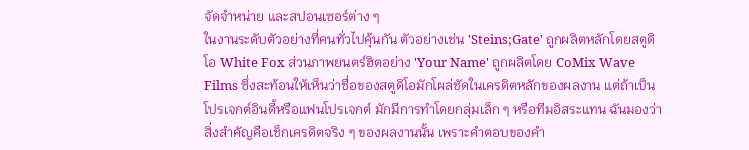จัดจำหน่าย และสปอนเซอร์ต่าง ๆ
ในงานระดับตัวอย่างที่คนทั่วไปคุ้นกัน ตัวอย่างเช่น 'Steins;Gate' ถูกผลิตหลักโดยสตูดิโอ White Fox ส่วนภาพยนตร์ฮิตอย่าง 'Your Name' ถูกผลิตโดย CoMix Wave Films ซึ่งสะท้อนให้เห็นว่าชื่อของสตูดิโอมักโผล่ชัดในเครดิตหลักของผลงาน แต่ถ้าเป็นโปรเจกต์อินดี้หรือแฟนโปรเจกต์ มักมีการทำโดยกลุ่มเล็ก ๆ หรือทีมอิสระแทน ฉันมองว่าสิ่งสำคัญคือเช็กเครดิตจริง ๆ ของผลงานนั้น เพราะคำตอบของคำ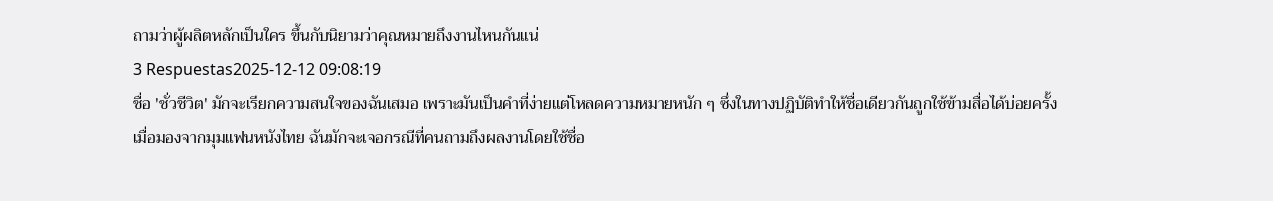ถามว่าผู้ผลิตหลักเป็นใคร ขึ้นกับนิยามว่าคุณหมายถึงงานไหนกันแน่
3 Respuestas2025-12-12 09:08:19
ชื่อ 'ชั่วชีวิต' มักจะเรียกความสนใจของฉันเสมอ เพราะมันเป็นคำที่ง่ายแต่โหลดความหมายหนัก ๆ ซึ่งในทางปฏิบัติทำให้ชื่อเดียวกันถูกใช้ข้ามสื่อได้บ่อยครั้ง
เมื่อมองจากมุมแฟนหนังไทย ฉันมักจะเจอกรณีที่คนถามถึงผลงานโดยใช้ชื่อ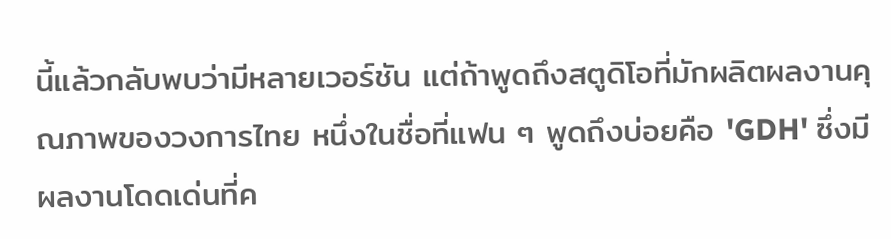นี้แล้วกลับพบว่ามีหลายเวอร์ชัน แต่ถ้าพูดถึงสตูดิโอที่มักผลิตผลงานคุณภาพของวงการไทย หนึ่งในชื่อที่แฟน ๆ พูดถึงบ่อยคือ 'GDH' ซึ่งมีผลงานโดดเด่นที่ค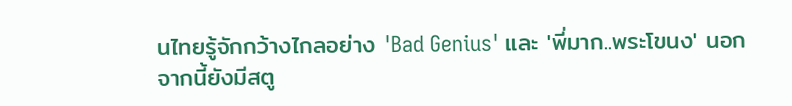นไทยรู้จักกว้างไกลอย่าง 'Bad Genius' และ 'พี่มาก..พระโขนง' นอกจากนี้ยังมีสตู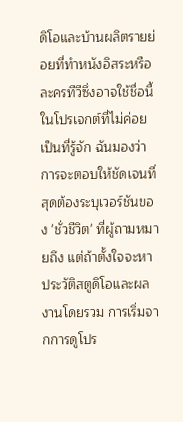ดิโอและบ้านผลิตรายย่อยที่ทำหนังอิสระหรือละครทีวีซึ่งอาจใช้ชื่อนี้ในโปรเจกต์ที่ไม่ค่อยเป็นที่รู้จัก ฉันมองว่าการจะตอบให้ชัดเจนที่สุดต้องระบุเวอร์ชันของ 'ชั่วชีวิต' ที่ผู้ถามหมายถึง แต่ถ้าตั้งใจจะหาประวัติสตูดิโอและผลงานโดยรวม การเริ่มจากการดูโปร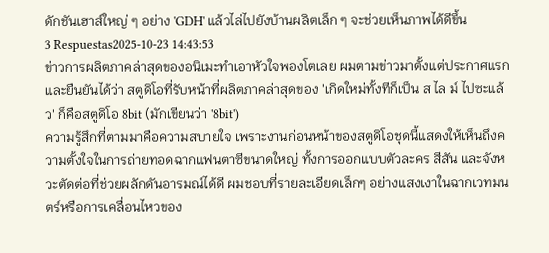ดักชันเฮาส์ใหญ่ ๆ อย่าง 'GDH' แล้วไล่ไปยังบ้านผลิตเล็ก ๆ จะช่วยเห็นภาพได้ดีขึ้น
3 Respuestas2025-10-23 14:43:53
ข่าวการผลิตภาคล่าสุดของอนิเมะทำเอาหัวใจพองโตเลย ผมตามข่าวมาตั้งแต่ประกาศแรกและยืนยันได้ว่า สตูดิโอที่รับหน้าที่ผลิตภาคล่าสุดของ 'เกิดใหม่ทั้งทีก็เป็น ส ไล ม์ ไปซะแล้ว' ก็คือสตูดิโอ 8bit (มักเขียนว่า '8bit')
ความรู้สึกที่ตามมาคือความสบายใจ เพราะงานก่อนหน้าของสตูดิโอชุดนี้แสดงให้เห็นถึงความตั้งใจในการถ่ายทอดฉากแฟนตาซีขนาดใหญ่ ทั้งการออกแบบตัวละคร สีสัน และจังหวะตัดต่อที่ช่วยผลักดันอารมณ์ได้ดี ผมชอบที่รายละเอียดเล็กๆ อย่างแสงเงาในฉากเวทมนตร์หรือการเคลื่อนไหวของ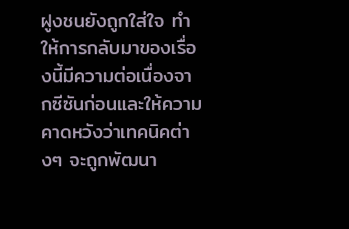ฝูงชนยังถูกใส่ใจ ทำให้การกลับมาของเรื่องนี้มีความต่อเนื่องจากซีซันก่อนและให้ความคาดหวังว่าเทคนิคต่างๆ จะถูกพัฒนา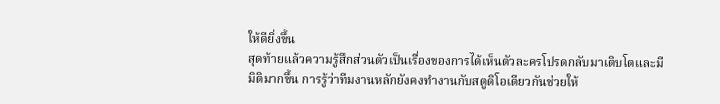ให้ดียิ่งขึ้น
สุดท้ายแล้วความรู้สึกส่วนตัวเป็นเรื่องของการได้เห็นตัวละครโปรดกลับมาเติบโตและมีมิติมากขึ้น การรู้ว่าทีมงานหลักยังคงทำงานกับสตูดิโอเดียวกันช่วยให้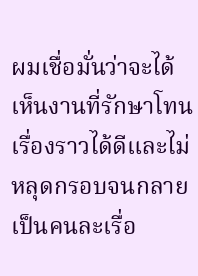ผมเชื่อมั่นว่าจะได้เห็นงานที่รักษาโทนเรื่องราวได้ดีและไม่หลุดกรอบจนกลายเป็นคนละเรื่อ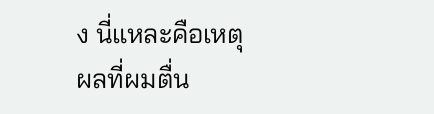ง นี่แหละคือเหตุผลที่ผมตื่น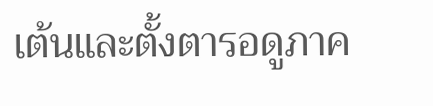เต้นและตั้งตารอดูภาค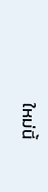ใหม่นี้